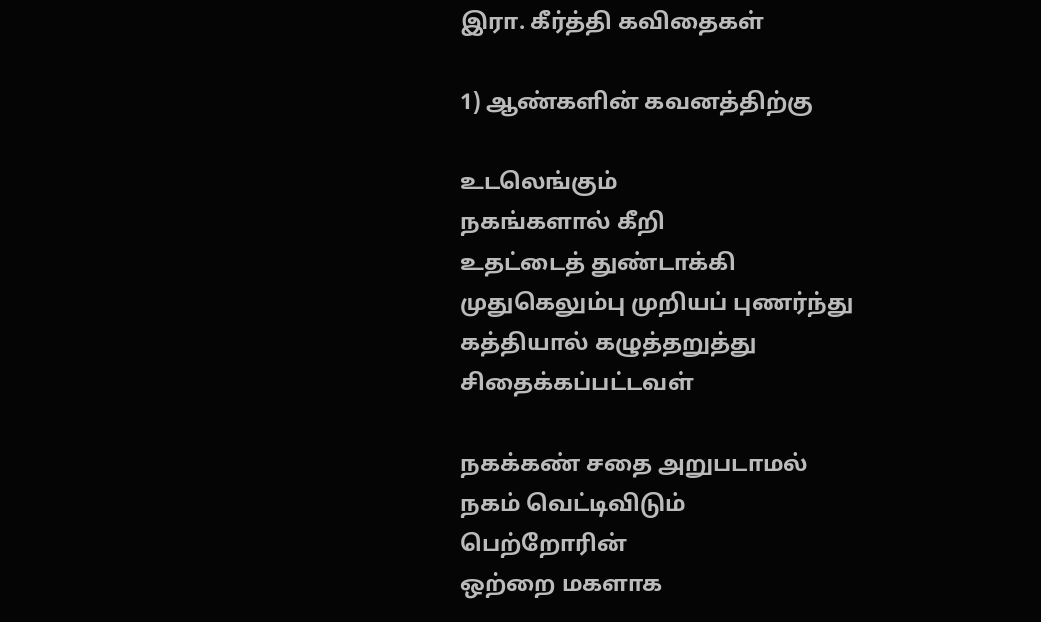இரா. கீர்த்தி கவிதைகள்

1) ஆண்களின் கவனத்திற்கு

உடலெங்கும்
நகங்களால் கீறி
உதட்டைத் துண்டாக்கி
முதுகெலும்பு முறியப் புணர்ந்து
கத்தியால் கழுத்தறுத்து சிதைக்கப்பட்டவள்

நகக்கண் சதை அறுபடாமல்
நகம் வெட்டிவிடும்
பெற்றோரின்
ஒற்றை மகளாக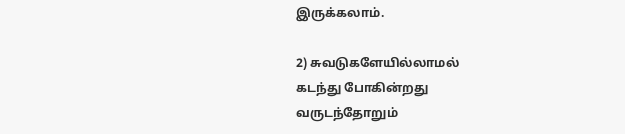இருக்கலாம்.

2) சுவடுகளேயில்லாமல்
கடந்து போகின்றது
வருடந்தோறும்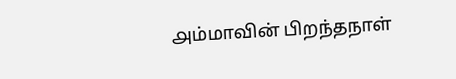௮ம்மாவின் பிறந்தநாள்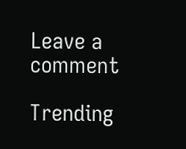Leave a comment

Trending